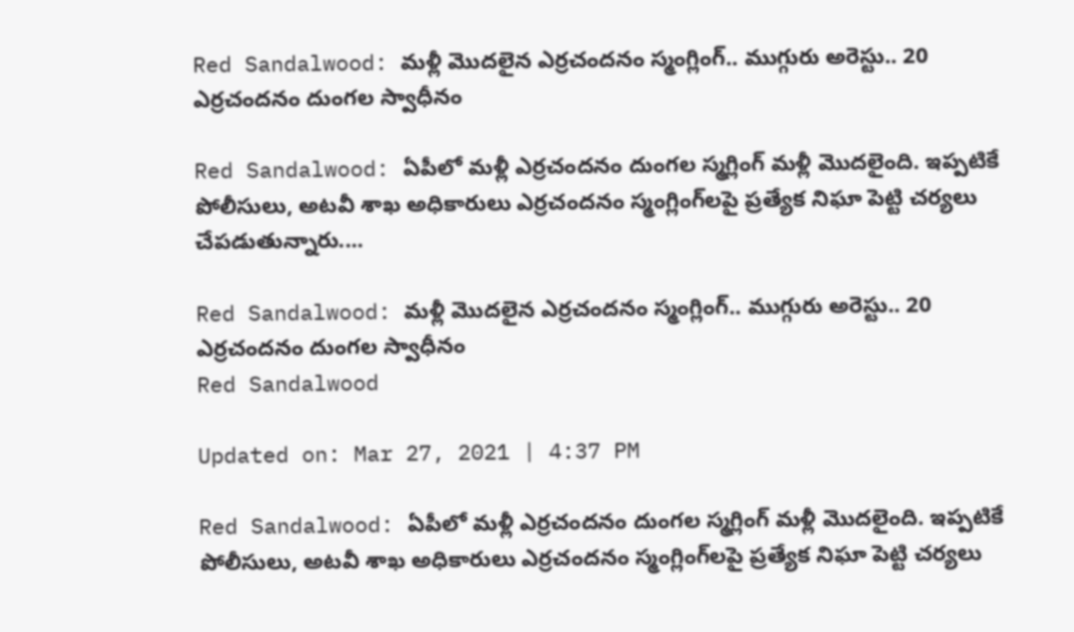Red Sandalwood: మళ్లీ మొదలైన ఎర్రచందనం స్మంగ్లింగ్‌.. ముగ్గురు అరెస్టు.. 20 ఎర్రచందనం దుంగల స్వాధీనం

Red Sandalwood: ఏపీలో మళ్లీ ఎర్రచందనం దుంగల స్మగ్లింగ్‌ మళ్లీ మొదలైంది. ఇప్పటికే పోలీసులు, అటవీ శాఖ అధికారులు ఎర్రచందనం స్మంగ్లింగ్‌లపై ప్రత్యేక నిఘా పెట్టి చర్యలు చేపడుతున్నారు....

Red Sandalwood: మళ్లీ మొదలైన ఎర్రచందనం స్మంగ్లింగ్‌.. ముగ్గురు అరెస్టు.. 20 ఎర్రచందనం దుంగల స్వాధీనం
Red Sandalwood

Updated on: Mar 27, 2021 | 4:37 PM

Red Sandalwood: ఏపీలో మళ్లీ ఎర్రచందనం దుంగల స్మగ్లింగ్‌ మళ్లీ మొదలైంది. ఇప్పటికే పోలీసులు, అటవీ శాఖ అధికారులు ఎర్రచందనం స్మంగ్లింగ్‌లపై ప్రత్యేక నిఘా పెట్టి చర్యలు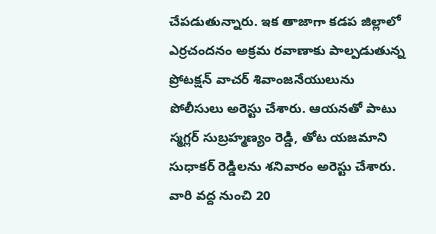చేపడుతున్నారు. ఇక తాజాగా కడప జిల్లాలో ఎర్రచందనం అక్రమ రవాణాకు పాల్పడుతున్న ప్రోటక్షన్‌ వాచర్‌ శివాంజనేయులును పోలీసులు అరెస్టు చేశారు. ఆయనతో పాటు స్మగ్లర్‌ సుబ్రహ్మణ్యం రెడ్డి, తోట యజమాని సుధాకర్‌ రెడ్డిలను శనివారం అరెస్టు చేశారు. వారి వద్ద నుంచి 20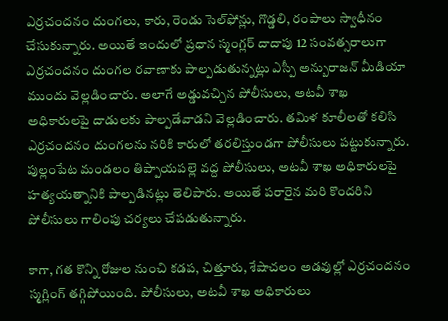ఎర్రచందనం దుంగలు, కారు, రెండు సెల్‌ఫోన్లు, గొడ్డలి, రంపాలు స్వాధీనం చేసుకున్నారు. అయితే ఇందులో ప్రధాన స్మంగ్లర్‌ దాదాపు 12 సంవత్సరాలుగా ఎర్రచందనం దుంగల రవాణాకు పాల్పడుతున్నట్లు ఎస్పీ అన్బురాజన్‌ మీడియా ముందు వెల్లడించారు. అలాగే అడ్డువచ్చిన పోలీసులు, అటవీ శాఖ అధికారులపై దాడులకు పాల్పడేవాడని వెల్లడించారు. తమిళ కూలీలతో కలిసి ఎర్రచందనం దుంగలను నరికి కారులో తరలిస్తుండగా పోలీసులు పట్టుకున్నారు. పుల్లంపేట మండలం తిప్పాయపల్లె వద్ద పోలీసులు, అటవీ శాఖ అధికారులపై హత్యయత్నానికి పాల్పడినట్లు తెలిపారు. అయితే పరారైన మరి కొందరిని పోలీసులు గాలింపు చర్యలు చేపడుతున్నారు.

కాగా, గత కొన్ని రోజుల నుంచి కడప, చిత్తూరు, శేషాచలం అడవుల్లో ఎర్రచందనం స్మగ్లింగ్‌ తగ్గిపోయింది. పోలీసులు, అటవీ శాఖ అధికారులు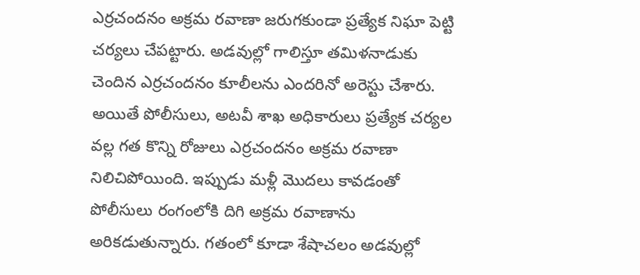ఎర్రచందనం అక్రమ రవాణా జరుగకుండా ప్రత్యేక నిఘా పెట్టి చర్యలు చేపట్టారు. అడవుల్లో గాలిస్తూ తమిళనాడుకు చెందిన ఎర్రచందనం కూలీలను ఎందరినో అరెస్టు చేశారు. అయితే పోలీసులు, అటవీ శాఖ అధికారులు ప్రత్యేక చర్యల వల్ల గత కొన్ని రోజులు ఎర్రచందనం అక్రమ రవాణా నిలిచిపోయింది. ఇప్పుడు మళ్లీ మొదలు కావడంతో పోలీసులు రంగంలోకి దిగి అక్రమ రవాణాను అరికడుతున్నారు. గతంలో కూడా శేషాచలం అడవుల్లో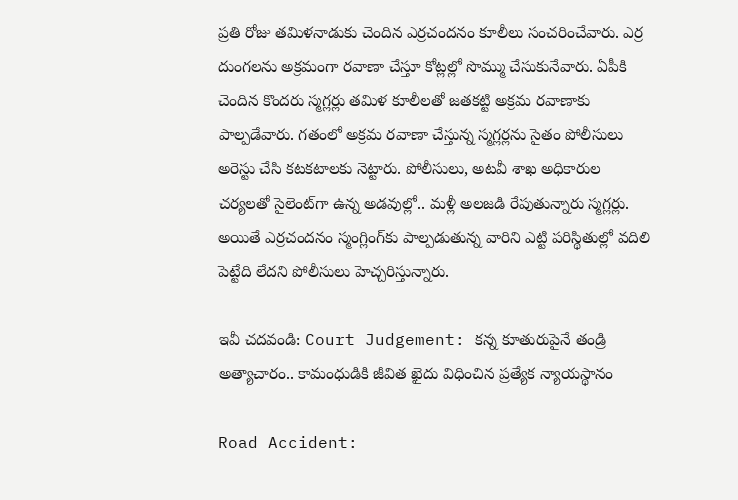ప్రతి రోజు తమిళనాడుకు చెందిన ఎర్రచందనం కూలీలు సంచరించేవారు. ఎర్ర దుంగలను అక్రమంగా రవాణా చేస్తూ కోట్లల్లో సొమ్ము చేసుకునేవారు. ఏపీకి చెందిన కొందరు స్మగ్లర్లు తమిళ కూలీలతో జతకట్టి అక్రమ రవాణాకు పాల్పడేవారు. గతంలో అక్రమ రవాణా చేస్తున్న స్మగ్లర్లను సైతం పోలీసులు అరెస్టు చేసి కటకటాలకు నెట్టారు. పోలీసులు, అటవీ శాఖ అధికారుల చర్యలతో సైలెంట్‌గా ఉన్న అడవుల్లో.. మళ్లీ అలజడి రేపుతున్నారు స్మగ్లర్లు. అయితే ఎర్రచందనం స్మంగ్లింగ్‌కు పాల్పడుతున్న వారిని ఎట్టి పరిస్థితుల్లో వదిలి పెట్టేది లేదని పోలీసులు హెచ్చరిస్తున్నారు.

ఇవీ చదవండి: Court Judgement: కన్న కూతురుపైనే తండ్రి అత్యాచారం.. కామంధుడికి జీవిత ఖైదు విధించిన ప్రత్యేక న్యాయస్థానం

Road Accident: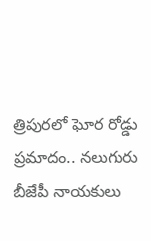త్రిపురలో ఘోర రోడ్డు ప్రమాదం.. నలుగురు బీజేపీ నాయకులు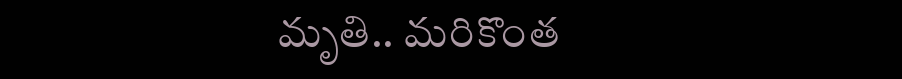మృతి.. మరికొంత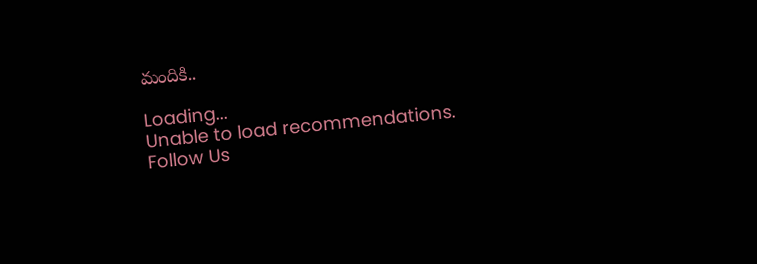మందికి..

Loading...
Unable to load recommendations.
Follow Us